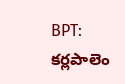BPT: కర్లపాలెం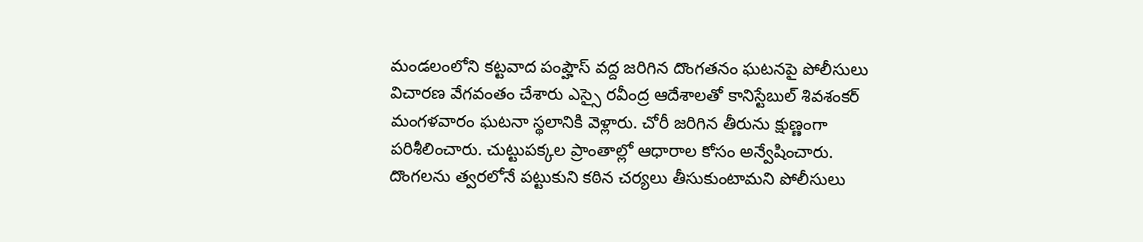మండలంలోని కట్టవాద పంప్హౌస్ వద్ద జరిగిన దొంగతనం ఘటనపై పోలీసులు విచారణ వేగవంతం చేశారు ఎస్సై రవీంద్ర ఆదేశాలతో కానిస్టేబుల్ శివశంకర్ మంగళవారం ఘటనా స్థలానికి వెళ్లారు. చోరీ జరిగిన తీరును క్షుణ్ణంగా పరిశీలించారు. చుట్టుపక్కల ప్రాంతాల్లో ఆధారాల కోసం అన్వేషించారు. దొంగలను త్వరలోనే పట్టుకుని కఠిన చర్యలు తీసుకుంటామని పోలీసులు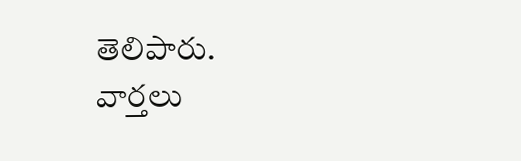తెలిపారు.
వార్తలు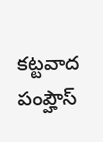కట్టవాద పంప్హౌస్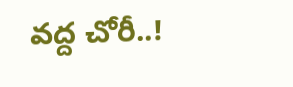వద్ద చోరీ..!